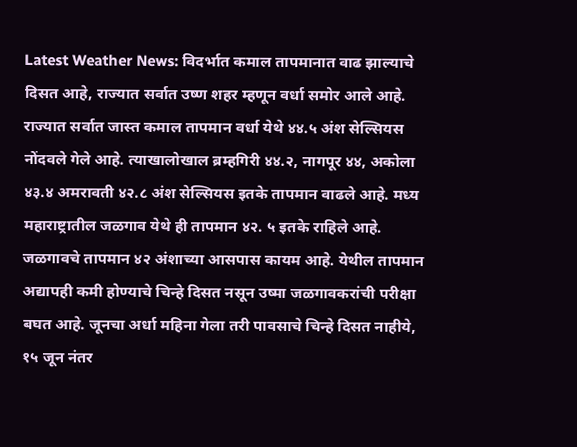Latest Weather News: विदर्भात कमाल तापमानात वाढ झाल्याचे दिसत आहे, राज्यात सर्वात उष्ण शहर म्हणून वर्धा समोर आले आहे. राज्यात सर्वात जास्त कमाल तापमान वर्धा येथे ४४.५ अंश सेल्सियस नोंदवले गेले आहे. त्याखालोखाल ब्रम्हगिरी ४४.२, नागपूर ४४, अकोला ४३.४ अमरावती ४२.८ अंश सेल्सियस इतके तापमान वाढले आहे. मध्य महाराष्ट्रातील जळगाव येथे ही तापमान ४२. ५ इतके राहिले आहे. जळगावचे तापमान ४२ अंशाच्या आसपास कायम आहे. येथील तापमान अद्यापही कमी होण्याचे चिन्हे दिसत नसून उष्मा जळगावकरांची परीक्षा बघत आहे. जूनचा अर्धा महिना गेला तरी पावसाचे चिन्हे दिसत नाहीये, १५ जून नंतर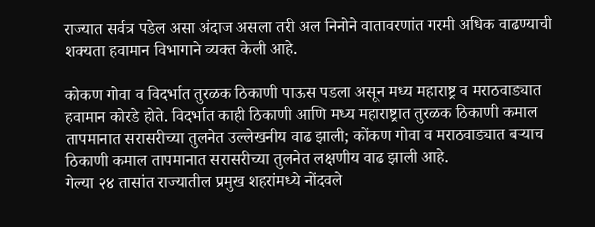राज्यात सर्वत्र पडेल असा अंदाज असला तरी अल निनोने वातावरणांत गरमी अधिक वाढण्याची शक्यता हवामान विभागाने व्यक्त केली आहे.

कोकण गोवा व विदर्भात तुरळक ठिकाणी पाऊस पडला असून मध्य महाराष्ट्र व मराठवाड्यात हवामान कोरडे होते. विदर्भात काही ठिकाणी आणि मध्य महाराष्ट्रात तुरळक ठिकाणी कमाल तापमानात सरासरीच्या तुलनेत उल्लेखनीय वाढ झाली; कोंकण गोवा व मराठवाड्यात बऱ्याच ठिकाणी कमाल तापमानात सरासरीच्या तुलनेत लक्षणीय वाढ झाली आहे.
गेल्या २४ तासांत राज्यातील प्रमुख शहरांमध्ये नोंदवले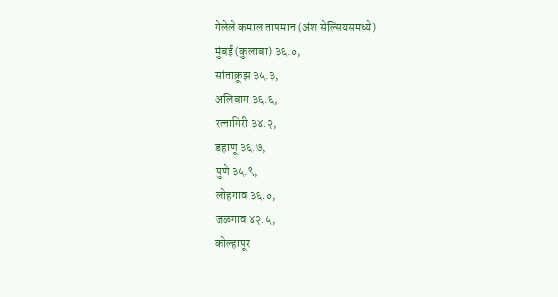गेलेले कमाल तापमान (अंश सेल्सियसमध्ये)
मुंबई (कुलाबा) ३६.०,
सांताक्रूझ ३५.३,
अलिबाग ३६.६,
रत्नागिरी ३४.२,
डहाणू ३६.७,
पुणे ३५.९,
लोहगाव ३६.०,
जळगाव ४२.५,
कोल्हापूर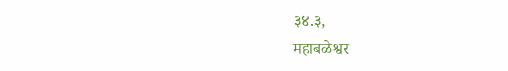३४.३,
महाबळेश्वर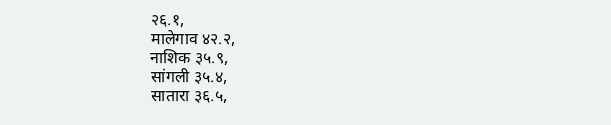२६.१,
मालेगाव ४२.२,
नाशिक ३५.९,
सांगली ३५.४,
सातारा ३६.५,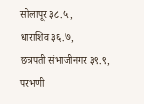सोलापूर ३८.५,
धाराशिव ३६.७,
छत्रपती संभाजीनगर ३९.९,
परभणी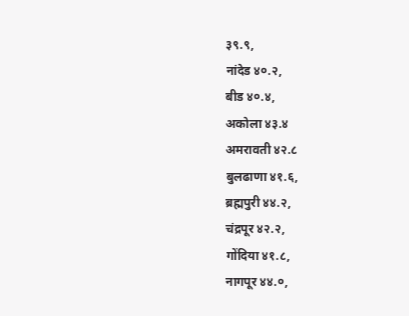३९.९,
नांदेड ४०.२,
बीड ४०.४,
अकोला ४३.४
अमरावती ४२.८
बुलढाणा ४१.६,
ब्रह्मपुरी ४४.२,
चंद्रपूर ४२.२,
गोंदिया ४१.८,
नागपूर ४४.०,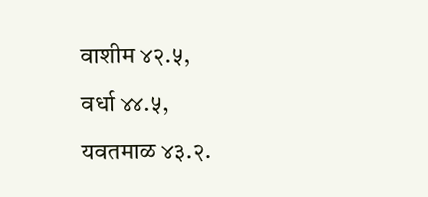वाशीम ४२.५,
वर्धा ४४.५,
यवतमाळ ४३.२.